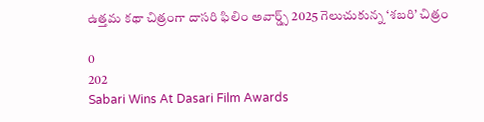ఉత్తమ కథా చిత్రంగా దాసరి ఫిలిం అవార్డ్స్ 2025 గెలుచుకున్న ‘శబరి’ చిత్రం

0
202
Sabari Wins At Dasari Film Awards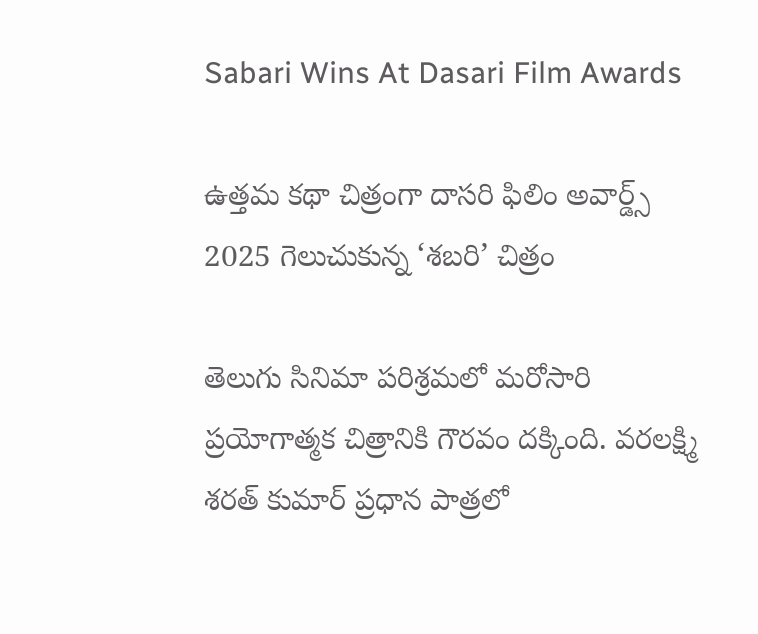Sabari Wins At Dasari Film Awards

ఉత్తమ కథా చిత్రంగా దాసరి ఫిలిం అవార్డ్స్ 2025 గెలుచుకున్న ‘శబరి’ చిత్రం

తెలుగు సినిమా పరిశ్రమలో మరోసారి ప్రయోగాత్మక చిత్రానికి గౌరవం దక్కింది. వరలక్ష్మి శరత్ కుమార్ ప్రధాన పాత్రలో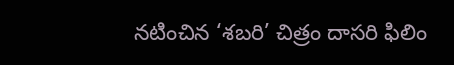నటించిన ‘శబరి’ చిత్రం దాసరి ఫిలిం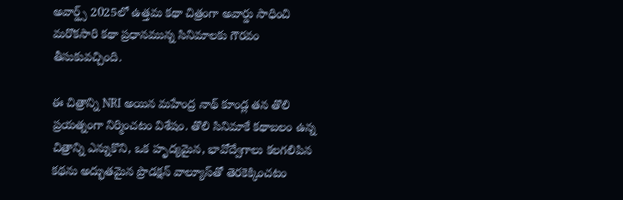అవార్డ్స్ 2025లో ఉత్తమ కథా చిత్రంగా అవార్డు సాధించి మరొకసారి కథా ప్రధానమున్న సినిమాలకు గౌరవం తీసుకువచ్చింది.

ఈ చిత్రాన్ని NRI అయిన మహేంద్ర నాథ్ కూండ్ల తన తొలి ప్రయత్నంగా నిర్మించటం విశేషం. తొలి సినిమాకే కథాబలం ఉన్న చిత్రాన్ని ఎన్నుకొని, ఒక హృద్యమైన, భావోద్వేగాలు కలగలిపిన కథను అద్భుతమైన ప్రొడక్షన్ వాల్యూస్‌తో తెరకెక్కించటం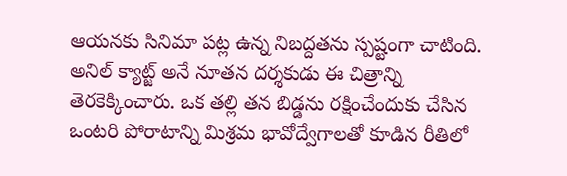ఆయనకు సినిమా పట్ల ఉన్న నిబద్దతను స్పష్టంగా చాటింది. అనిల్ క్యాట్జ్ అనే నూతన దర్శకుడు ఈ చిత్రాన్ని తెరకెక్కించారు. ఒక తల్లి తన బిడ్డను రక్షించేందుకు చేసిన ఒంటరి పోరాటాన్ని మిశ్రమ భావోద్వేగాలతో కూడిన రీతిలో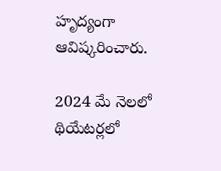హృద్యంగా ఆవిష్కరించారు.

2024 మే నెలలో థియేటర్లలో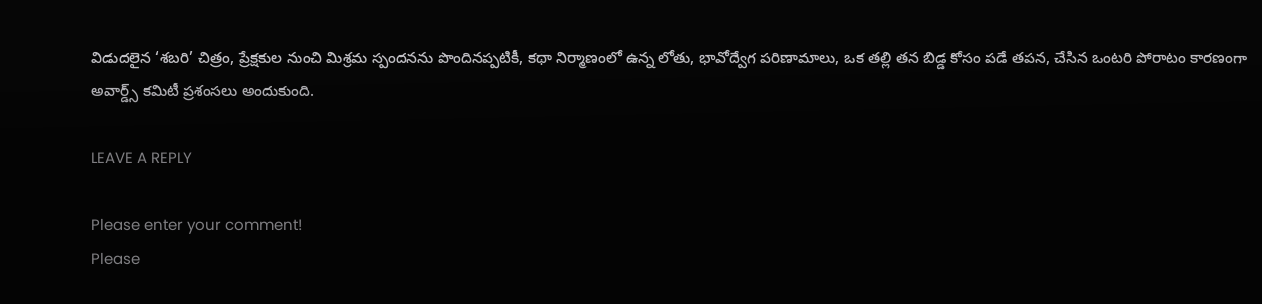విడుదలైన ‘శబరి’ చిత్రం, ప్రేక్షకుల నుంచి మిశ్రమ స్పందనను పొందినప్పటికీ, కథా నిర్మాణంలో ఉన్న లోతు, భావోద్వేగ పరిణామాలు, ఒక తల్లి తన బిడ్డ కోసం పడే తపన, చేసిన ఒంటరి పోరాటం కారణంగా అవార్డ్స్ కమిటీ ప్రశంసలు అందుకుంది.

LEAVE A REPLY

Please enter your comment!
Please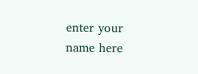enter your name here